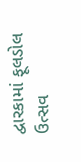દ્વારકામાં ફૂલડોલ ઉત્સવ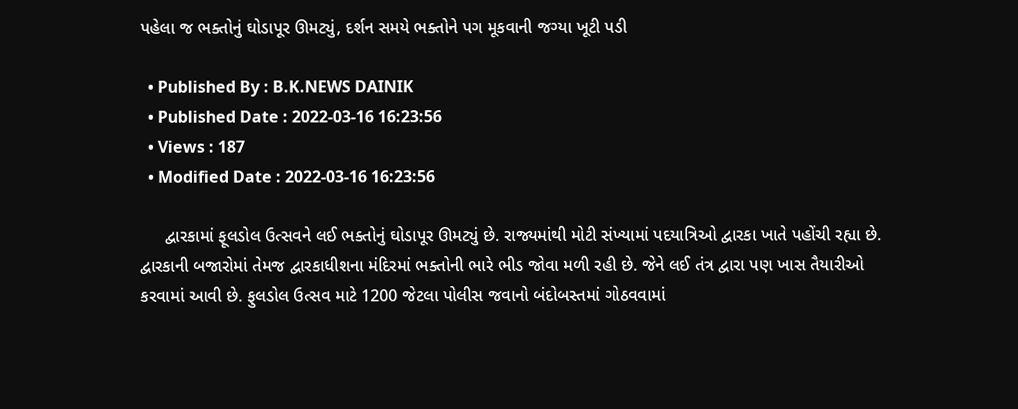પહેલા જ ભક્તોનું ઘોડાપૂર ઊમટ્યું, દર્શન સમયે ભક્તોને પગ મૂકવાની જગ્યા ખૂટી પડી

  • Published By : B.K.NEWS DAINIK
  • Published Date : 2022-03-16 16:23:56
  • Views : 187
  • Modified Date : 2022-03-16 16:23:56

     દ્વારકામાં ફૂલડોલ ઉત્સવને લઈ ભક્તોનું ઘોડાપૂર ઊમટ્યું છે. રાજ્યમાંથી મોટી સંખ્યામાં પદયાત્રિઓ દ્વારકા ખાતે પહોંચી રહ્યા છે. દ્વારકાની બજારોમાં તેમજ દ્વારકાધીશના મંદિરમાં ભક્તોની ભારે ભીડ જોવા મળી રહી છે. જેને લઈ તંત્ર દ્વારા પણ ખાસ તૈયારીઓ કરવામાં આવી છે. ફુલડોલ ઉત્સવ માટે 1200 જેટલા પોલીસ જવાનો બંદોબસ્તમાં ગોઠવવામાં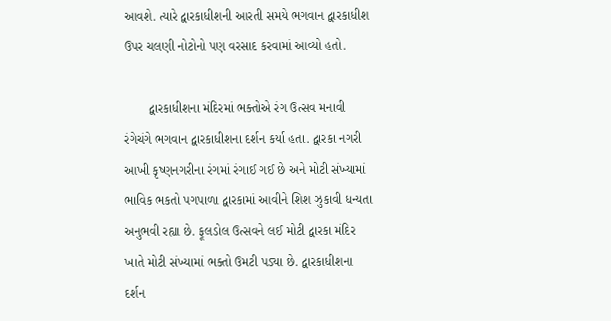આવશે. ત્યારે દ્વારકાધીશની આરતી સમયે ભગવાન દ્વારકાધીશ ઉપર ચલણી નોટોનો પણ વરસાદ કરવામાં આવ્યો હતો.

       દ્વારકાધીશના મંદિરમાં ભક્તોએ રંગ ઉત્સવ મનાવી રંગેચંગે ભગવાન દ્વારકાધીશના દર્શન કર્યા હતા. દ્વારકા નગરી આખી કૃષ્ણનગરીના રંગમાં રંગાઈ ગઈ છે અને મોટી સંખ્યામાં ભાવિક ભકતો પગપાળા દ્વારકામાં આવીને શિશ ઝુકાવી ધન્યતા અનુભવી રહ્યા છે. ફૂલડોલ ઉત્સવને લઈ મોટી દ્વારકા મંદિર ખાતે મોટી સંખ્યામાં ભક્તો ઉમટી પડ્યા છે. દ્વારકાધીશના દર્શન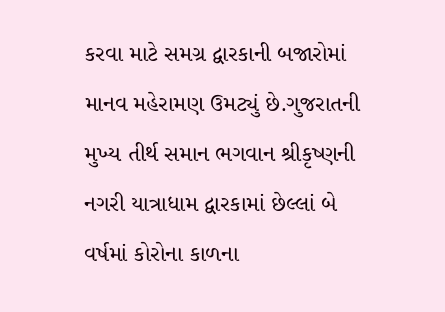કરવા માટે સમગ્ર દ્વારકાની બજારોમાં માનવ મહેરામણ ઉમટ્યું છે.ગુજરાતની મુખ્ય તીર્થ સમાન ભગવાન શ્રીકૃષ્ણની નગરી યાત્રાધામ દ્વારકામાં છેલ્લાં બે વર્ષમાં કોરોના કાળના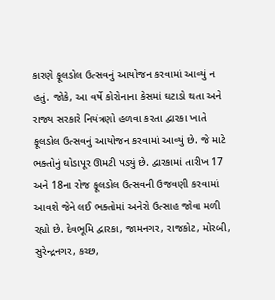કારણે ફૂલડોલ ઉત્સવનું આયોજન કરવામાં આવ્યું ન હતું. જોકે, આ વર્ષે કોરોનાના કેસમાં ઘટાડો થતા અને રાજ્ય સરકારે નિયંત્રણો હળવા કરતા દ્વારકા ખાતે ફૂલડોલ ઉત્સવનું આયોજન કરવામાં આવ્યું છે. જે માટે ભક્તોનું ઘોડાપૂર ઊમટી પડ્યું છે. દ્વારકામાં તારીખ 17 અને 18ના રોજ ફૂલડોલ ઉત્સવની ઉજવણી કરવામાં આવશે જેને લઈ ભક્તોમાં અનેરો ઉત્સાહ જોવા મળી રહ્યો છે. દેવભૂમિ દ્વારકા, જામનગર, રાજકોટ, મોરબી, સુરેન્દ્રનગર, કચ્છ,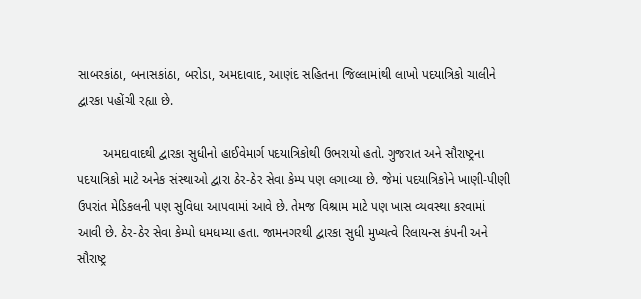સાબરકાંઠા, બનાસકાંઠા, બરોડા, અમદાવાદ, આણંદ સહિતના જિલ્લામાંથી લાખો પદયાત્રિકો ચાલીને દ્વારકા પહોંચી રહ્યા છે.

       અમદાવાદથી દ્વારકા સુધીનો હાઈવેમાર્ગ પદયાત્રિકોથી ઉભરાયો હતો. ગુજરાત અને સૌરાષ્ટ્રના પદયાત્રિકો માટે અનેક સંસ્થાઓ દ્વારા ઠેર-ઠેર સેવા કેમ્પ પણ લગાવ્યા છે. જેમાં પદયાત્રિકોને ખાણી-પીણી ઉપરાંત મેડિકલની પણ સુવિધા આપવામાં આવે છે. તેમજ વિશ્રામ માટે પણ ખાસ વ્યવસ્થા કરવામાં આવી છે. ઠેર-ઠેર સેવા કેમ્પો ધમધમ્યા હતા. જામનગરથી દ્વારકા સુધી મુખ્યત્વે રિલાયન્સ કંપની અને સૌરાષ્ટ્ર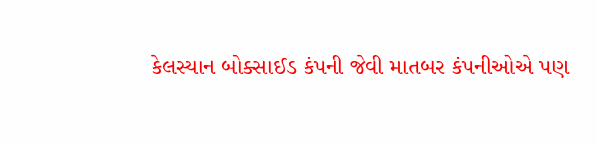કેલસ્યાન બોક્સાઈડ કંપની જેવી માતબર કંપનીઓએ પણ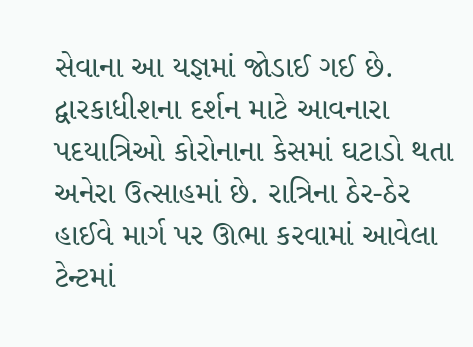સેવાના આ યજ્ઞમાં જોડાઈ ગઈ છે. દ્વારકાધીશના દર્શન માટે આવનારા પદયાત્રિઓ કોરોનાના કેસમાં ઘટાડો થતા અનેરા ઉત્સાહમાં છે. રાત્રિના ઠેર-ઠેર હાઈવે માર્ગ પર ઊભા કરવામાં આવેલા ટેન્ટમાં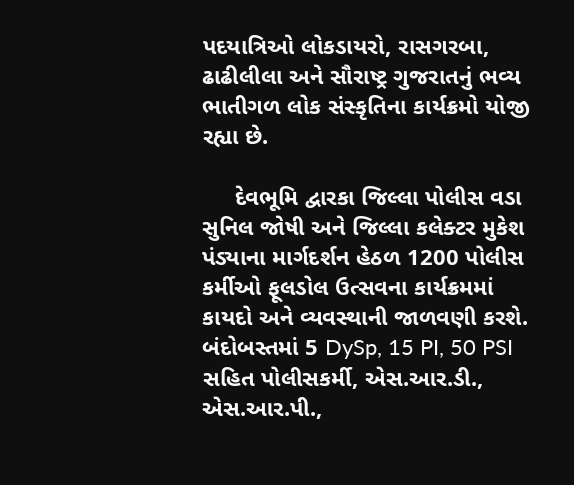પદયાત્રિઓ લોકડાયરો, રાસગરબા, ઢાઢીલીલા અને સૌરાષ્ટ્ર ગુજરાતનું ભવ્ય ભાતીગળ લોક સંસ્કૃતિના કાર્યક્રમો યોજી રહ્યા છે.

     દેવભૂમિ દ્વારકા જિલ્લા પોલીસ વડા સુનિલ જોષી અને જિલ્લા કલેક્ટર મુકેશ પંડ્યાના માર્ગદર્શન હેઠળ 1200 પોલીસ કર્મીઓ ફૂલડોલ ઉત્સવના કાર્યક્રમમાં કાયદો અને વ્યવસ્થાની જાળવણી કરશે. બંદોબસ્તમાં 5 DySp, 15 PI, 50 PSI સહિત પોલીસકર્મી, એસ.આર.ડી., એસ.આર.પી.,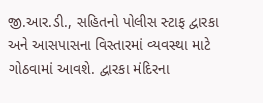જી.આર.ડી., સહિતનો પોલીસ સ્ટાફ દ્વારકા અને આસપાસના વિસ્તારમાં વ્યવસ્થા માટે ગોઠવામાં આવશે. દ્વારકા મંદિરના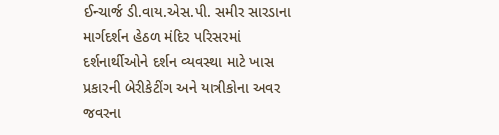ઈન્ચાર્જ ડી.વાય.એસ.પી. સમીર સારડાના માર્ગદર્શન હેઠળ મંદિર પરિસરમાં દર્શનાર્થીઓને દર્શન વ્યવસ્થા માટે ખાસ પ્રકારની બેરીકેટીંગ અને યાત્રીકોના અવર જવરના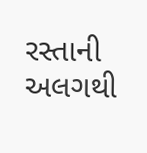રસ્તાની અલગથી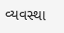વ્યવસ્થા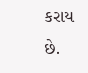કરાય છે.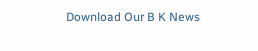Download Our B K News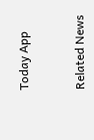Today App



Related News